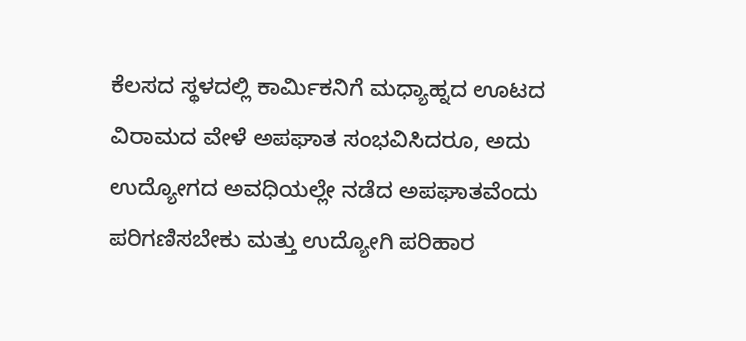ಕೆಲಸದ ಸ್ಥಳದಲ್ಲಿ ಕಾರ್ಮಿಕನಿಗೆ ಮಧ್ಯಾಹ್ನದ ಊಟದ ವಿರಾಮದ ವೇಳೆ ಅಪಘಾತ ಸಂಭವಿಸಿದರೂ, ಅದು ಉದ್ಯೋಗದ ಅವಧಿಯಲ್ಲೇ ನಡೆದ ಅಪಘಾತವೆಂದು ಪರಿಗಣಿಸಬೇಕು ಮತ್ತು ಉದ್ಯೋಗಿ ಪರಿಹಾರ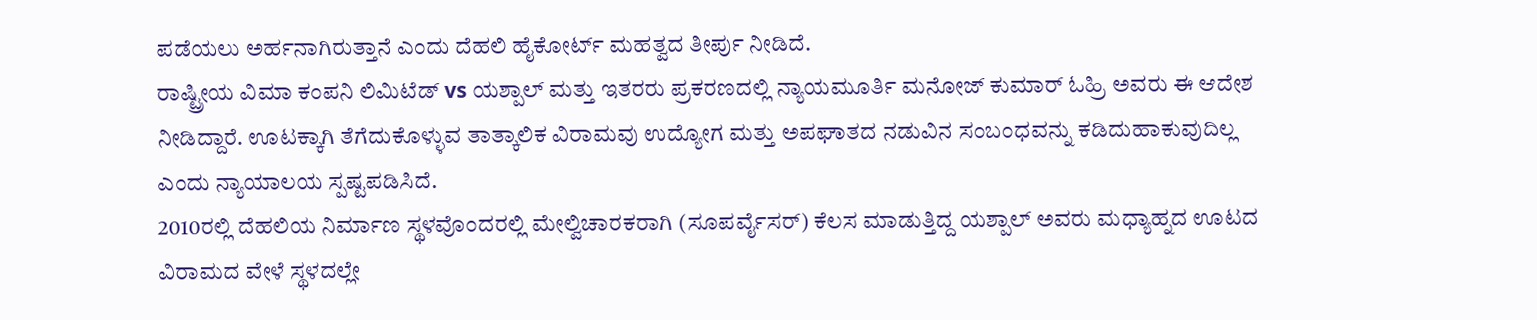ಪಡೆಯಲು ಅರ್ಹನಾಗಿರುತ್ತಾನೆ ಎಂದು ದೆಹಲಿ ಹೈಕೋರ್ಟ್ ಮಹತ್ವದ ತೀರ್ಪು ನೀಡಿದೆ.
ರಾಷ್ಟ್ರೀಯ ವಿಮಾ ಕಂಪನಿ ಲಿಮಿಟೆಡ್ vs ಯಶ್ಪಾಲ್ ಮತ್ತು ಇತರರು ಪ್ರಕರಣದಲ್ಲಿ ನ್ಯಾಯಮೂರ್ತಿ ಮನೋಜ್ ಕುಮಾರ್ ಓಹ್ರಿ ಅವರು ಈ ಆದೇಶ ನೀಡಿದ್ದಾರೆ. ಊಟಕ್ಕಾಗಿ ತೆಗೆದುಕೊಳ್ಳುವ ತಾತ್ಕಾಲಿಕ ವಿರಾಮವು ಉದ್ಯೋಗ ಮತ್ತು ಅಪಘಾತದ ನಡುವಿನ ಸಂಬಂಧವನ್ನು ಕಡಿದುಹಾಕುವುದಿಲ್ಲ ಎಂದು ನ್ಯಾಯಾಲಯ ಸ್ಪಷ್ಟಪಡಿಸಿದೆ.
2010ರಲ್ಲಿ ದೆಹಲಿಯ ನಿರ್ಮಾಣ ಸ್ಥಳವೊಂದರಲ್ಲಿ ಮೇಲ್ವಿಚಾರಕರಾಗಿ (ಸೂಪರ್ವೈಸರ್) ಕೆಲಸ ಮಾಡುತ್ತಿದ್ದ ಯಶ್ಪಾಲ್ ಅವರು ಮಧ್ಯಾಹ್ನದ ಊಟದ ವಿರಾಮದ ವೇಳೆ ಸ್ಥಳದಲ್ಲೇ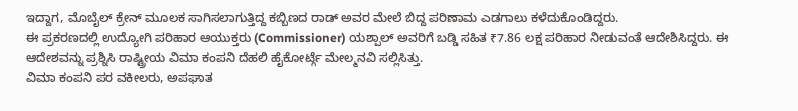ಇದ್ದಾಗ, ಮೊಬೈಲ್ ಕ್ರೇನ್ ಮೂಲಕ ಸಾಗಿಸಲಾಗುತ್ತಿದ್ದ ಕಬ್ಬಿಣದ ರಾಡ್ ಅವರ ಮೇಲೆ ಬಿದ್ದ ಪರಿಣಾಮ ಎಡಗಾಲು ಕಳೆದುಕೊಂಡಿದ್ದರು.
ಈ ಪ್ರಕರಣದಲ್ಲಿ ಉದ್ಯೋಗಿ ಪರಿಹಾರ ಆಯುಕ್ತರು (Commissioner) ಯಶ್ಪಾಲ್ ಅವರಿಗೆ ಬಡ್ಡಿ ಸಹಿತ ₹7.86 ಲಕ್ಷ ಪರಿಹಾರ ನೀಡುವಂತೆ ಆದೇಶಿಸಿದ್ದರು. ಈ ಆದೇಶವನ್ನು ಪ್ರಶ್ನಿಸಿ ರಾಷ್ಟ್ರೀಯ ವಿಮಾ ಕಂಪನಿ ದೆಹಲಿ ಹೈಕೋರ್ಟ್ಗೆ ಮೇಲ್ಮನವಿ ಸಲ್ಲಿಸಿತ್ತು.
ವಿಮಾ ಕಂಪನಿ ಪರ ವಕೀಲರು, ಅಪಘಾತ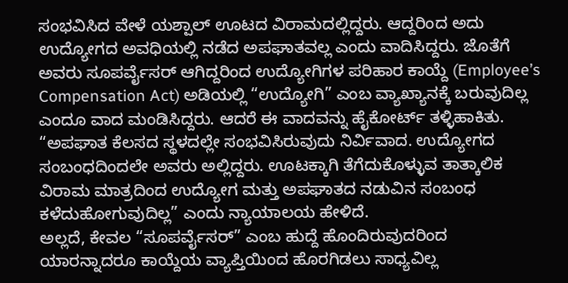ಸಂಭವಿಸಿದ ವೇಳೆ ಯಶ್ಪಾಲ್ ಊಟದ ವಿರಾಮದಲ್ಲಿದ್ದರು. ಆದ್ದರಿಂದ ಅದು ಉದ್ಯೋಗದ ಅವಧಿಯಲ್ಲಿ ನಡೆದ ಅಪಘಾತವಲ್ಲ ಎಂದು ವಾದಿಸಿದ್ದರು. ಜೊತೆಗೆ ಅವರು ಸೂಪರ್ವೈಸರ್ ಆಗಿದ್ದರಿಂದ ಉದ್ಯೋಗಿಗಳ ಪರಿಹಾರ ಕಾಯ್ದೆ (Employee’s Compensation Act) ಅಡಿಯಲ್ಲಿ “ಉದ್ಯೋಗಿ” ಎಂಬ ವ್ಯಾಖ್ಯಾನಕ್ಕೆ ಬರುವುದಿಲ್ಲ ಎಂದೂ ವಾದ ಮಂಡಿಸಿದ್ದರು. ಆದರೆ ಈ ವಾದವನ್ನು ಹೈಕೋರ್ಟ್ ತಳ್ಳಿಹಾಕಿತು.
“ಅಪಘಾತ ಕೆಲಸದ ಸ್ಥಳದಲ್ಲೇ ಸಂಭವಿಸಿರುವುದು ನಿರ್ವಿವಾದ. ಉದ್ಯೋಗದ ಸಂಬಂಧದಿಂದಲೇ ಅವರು ಅಲ್ಲಿದ್ದರು. ಊಟಕ್ಕಾಗಿ ತೆಗೆದುಕೊಳ್ಳುವ ತಾತ್ಕಾಲಿಕ ವಿರಾಮ ಮಾತ್ರದಿಂದ ಉದ್ಯೋಗ ಮತ್ತು ಅಪಘಾತದ ನಡುವಿನ ಸಂಬಂಧ ಕಳೆದುಹೋಗುವುದಿಲ್ಲ” ಎಂದು ನ್ಯಾಯಾಲಯ ಹೇಳಿದೆ.
ಅಲ್ಲದೆ, ಕೇವಲ “ಸೂಪರ್ವೈಸರ್” ಎಂಬ ಹುದ್ದೆ ಹೊಂದಿರುವುದರಿಂದ ಯಾರನ್ನಾದರೂ ಕಾಯ್ದೆಯ ವ್ಯಾಪ್ತಿಯಿಂದ ಹೊರಗಿಡಲು ಸಾಧ್ಯವಿಲ್ಲ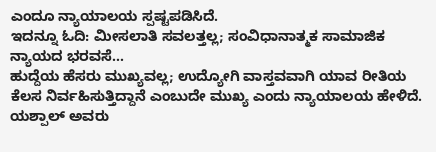ಎಂದೂ ನ್ಯಾಯಾಲಯ ಸ್ಪಷ್ಟಪಡಿಸಿದೆ.
ಇದನ್ನೂ ಓದಿ: ಮೀಸಲಾತಿ ಸವಲತ್ತಲ್ಲ; ಸಂವಿಧಾನಾತ್ಮಕ ಸಾಮಾಜಿಕ ನ್ಯಾಯದ ಭರವಸೆ…
ಹುದ್ದೆಯ ಹೆಸರು ಮುಖ್ಯವಲ್ಲ; ಉದ್ಯೋಗಿ ವಾಸ್ತವವಾಗಿ ಯಾವ ರೀತಿಯ ಕೆಲಸ ನಿರ್ವಹಿಸುತ್ತಿದ್ದಾನೆ ಎಂಬುದೇ ಮುಖ್ಯ ಎಂದು ನ್ಯಾಯಾಲಯ ಹೇಳಿದೆ. ಯಶ್ಪಾಲ್ ಅವರು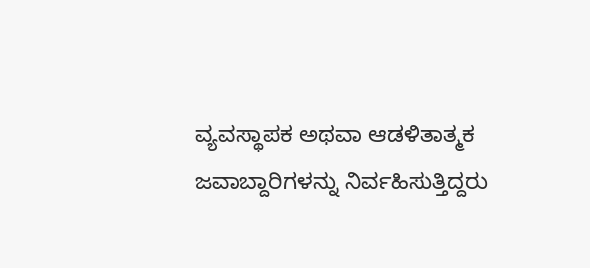ವ್ಯವಸ್ಥಾಪಕ ಅಥವಾ ಆಡಳಿತಾತ್ಮಕ ಜವಾಬ್ದಾರಿಗಳನ್ನು ನಿರ್ವಹಿಸುತ್ತಿದ್ದರು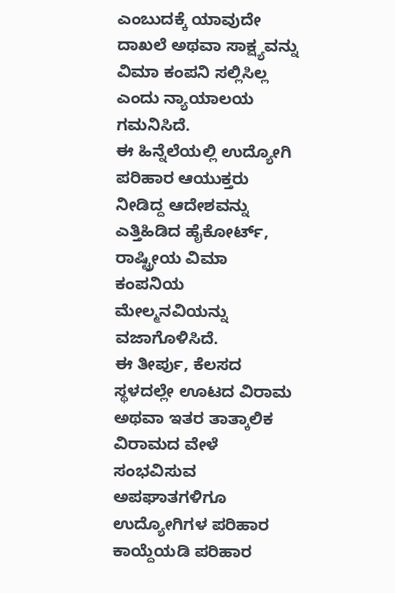ಎಂಬುದಕ್ಕೆ ಯಾವುದೇ ದಾಖಲೆ ಅಥವಾ ಸಾಕ್ಷ್ಯವನ್ನು ವಿಮಾ ಕಂಪನಿ ಸಲ್ಲಿಸಿಲ್ಲ ಎಂದು ನ್ಯಾಯಾಲಯ ಗಮನಿಸಿದೆ.
ಈ ಹಿನ್ನೆಲೆಯಲ್ಲಿ ಉದ್ಯೋಗಿ ಪರಿಹಾರ ಆಯುಕ್ತರು ನೀಡಿದ್ದ ಆದೇಶವನ್ನು ಎತ್ತಿಹಿಡಿದ ಹೈಕೋರ್ಟ್, ರಾಷ್ಟ್ರೀಯ ವಿಮಾ ಕಂಪನಿಯ ಮೇಲ್ಮನವಿಯನ್ನು ವಜಾಗೊಳಿಸಿದೆ.
ಈ ತೀರ್ಪು, ಕೆಲಸದ ಸ್ಥಳದಲ್ಲೇ ಊಟದ ವಿರಾಮ ಅಥವಾ ಇತರ ತಾತ್ಕಾಲಿಕ ವಿರಾಮದ ವೇಳೆ ಸಂಭವಿಸುವ ಅಪಘಾತಗಳಿಗೂ ಉದ್ಯೋಗಿಗಳ ಪರಿಹಾರ ಕಾಯ್ದೆಯಡಿ ಪರಿಹಾರ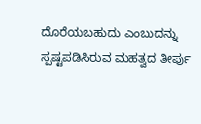ದೊರೆಯಬಹುದು ಎಂಬುದನ್ನು ಸ್ಪಷ್ಟಪಡಿಸಿರುವ ಮಹತ್ವದ ತೀರ್ಪು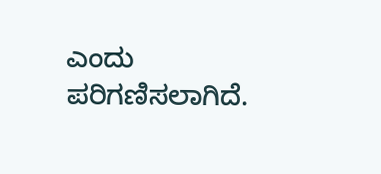ಎಂದು ಪರಿಗಣಿಸಲಾಗಿದೆ.